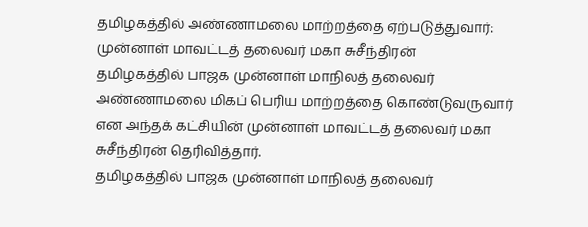தமிழகத்தில் அண்ணாமலை மாற்றத்தை ஏற்படுத்துவார்: முன்னாள் மாவட்டத் தலைவர் மகா சுசீந்திரன்
தமிழகத்தில் பாஜக முன்னாள் மாநிலத் தலைவர் அண்ணாமலை மிகப் பெரிய மாற்றத்தை கொண்டுவருவார் என அந்தக் கட்சியின் முன்னாள் மாவட்டத் தலைவர் மகா சுசீந்திரன் தெரிவித்தார்.
தமிழகத்தில் பாஜக முன்னாள் மாநிலத் தலைவர்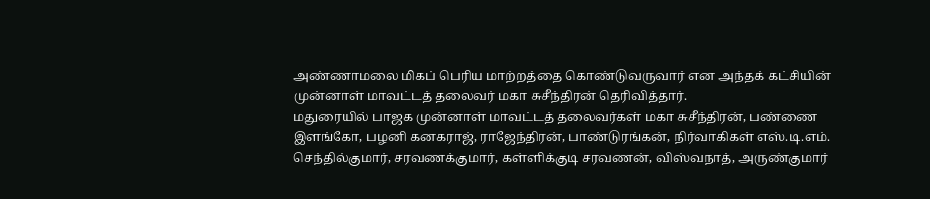அண்ணாமலை மிகப் பெரிய மாற்றத்தை கொண்டுவருவார் என அந்தக் கட்சியின் முன்னாள் மாவட்டத் தலைவர் மகா சுசீந்திரன் தெரிவித்தார்.
மதுரையில் பாஜக முன்னாள் மாவட்டத் தலைவர்கள் மகா சுசீந்திரன், பண்ணை இளங்கோ, பழனி கனகராஜ், ராஜேந்திரன், பாண்டுரங்கன், நிர்வாகிகள் எஸ்.டி.எம். செந்தில்குமார், சரவணக்குமார், கள்ளிக்குடி சரவணன், விஸ்வநாத், அருண்குமார்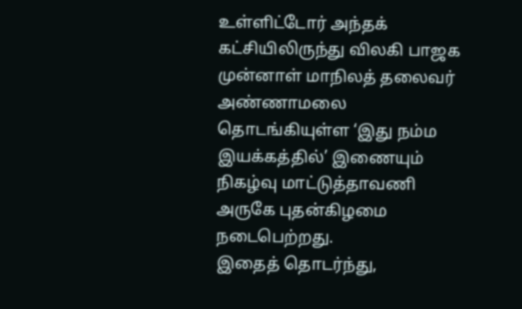உள்ளிட்டோர் அந்தக் கட்சியிலிருந்து விலகி பாஜக முன்னாள் மாநிலத் தலைவர் அண்ணாமலை தொடங்கியுள்ள ‘இது நம்ம இயக்கத்தில்’ இணையும் நிகழ்வு மாட்டுத்தாவணி அருகே புதன்கிழமை நடைபெற்றது.
இதைத் தொடர்ந்து,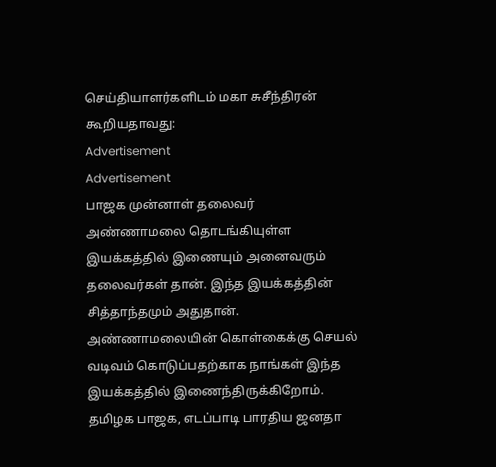செய்தியாளர்களிடம் மகா சுசீந்திரன் கூறியதாவது:
Advertisement
Advertisement
பாஜக முன்னாள் தலைவர் அண்ணாமலை தொடங்கியுள்ள இயக்கத்தில் இணையும் அனைவரும் தலைவர்கள் தான். இந்த இயக்கத்தின் சித்தாந்தமும் அதுதான். அண்ணாமலையின் கொள்கைக்கு செயல் வடிவம் கொடுப்பதற்காக நாங்கள் இந்த இயக்கத்தில் இணைந்திருக்கிறோம்.
தமிழக பாஜக, எடப்பாடி பாரதிய ஜனதா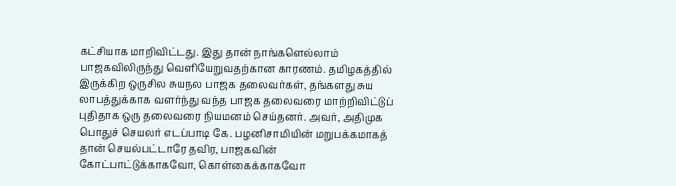கட்சியாக மாறிவிட்டது. இது தான் நாங்களெல்லாம் பாஜகவிலிருந்து வெளியேறுவதற்கான காரணம். தமிழகத்தில் இருக்கிற ஒருசில சுயநல பாஜக தலைவர்கள், தங்களது சுய லாபத்துக்காக வளர்ந்து வந்த பாஜக தலைவரை மாற்றிவிட்டுப் புதிதாக ஒரு தலைவரை நியமனம் செய்தனர். அவர், அதிமுக பொதுச் செயலர் எடப்பாடி கே. பழனிசாமியின் மறுபக்கமாகத் தான் செயல்பட்டாரே தவிர, பாஜகவின் கோட்பாட்டுக்காகவோ, கொள்கைக்காகவோ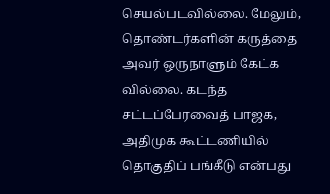செயல்படவில்லை. மேலும், தொண்டர்களின் கருத்தை அவர் ஒருநாளும் கேட்க வில்லை. கடந்த சட்டப்பேரவைத் பாஜக, அதிமுக கூட்டணியில் தொகுதிப் பங்கீடு என்பது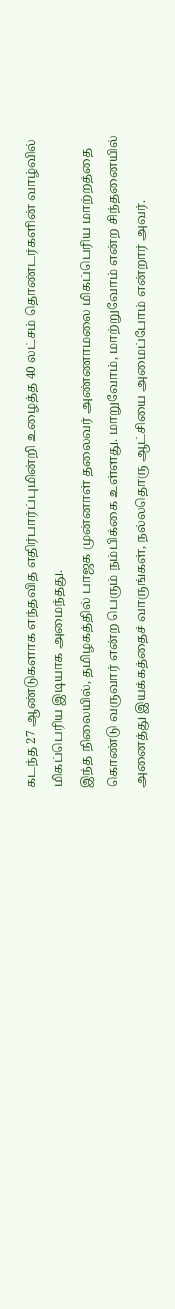கடந்த 27 ஆண்டுகளாக எந்தவித எதிர்பார்ப்புமின்றி உழைத்த 40 லட்சம் தொண்டர்களின் வாழ்வில் மிகப்பெரிய இடியாக அமைந்தது.
இந்த நிலையில், தமிழகத்தில் பாஜக முன்னாள் தலைவர் அண்ணாமலை மிகப்பெரிய மாற்றத்தை கொண்டு வருவார் என்ற பெரும் நம்பிக்கை உள்ளது. மாறுவோம், மாற்றுவோம் என்ற சிந்தனையில் அனைத்து இயக்கத்தைச் வாருங்கள், நல்லதொரு ஆட்சியை அமைப்போம் என்றார் அவர்.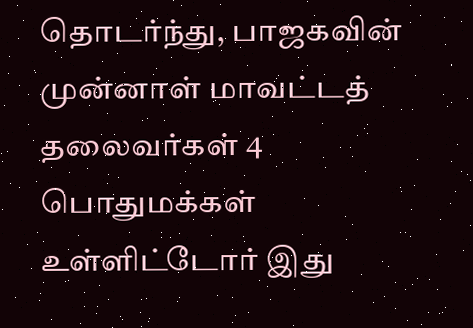தொடர்ந்து, பாஜகவின் முன்னாள் மாவட்டத் தலைவர்கள் 4 பொதுமக்கள் உள்ளிட்டோர் இது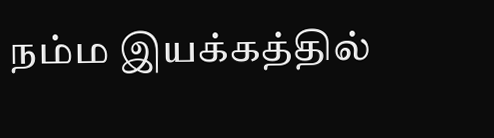நம்ம இயக்கத்தில்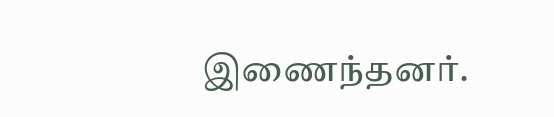இணைந்தனர்.